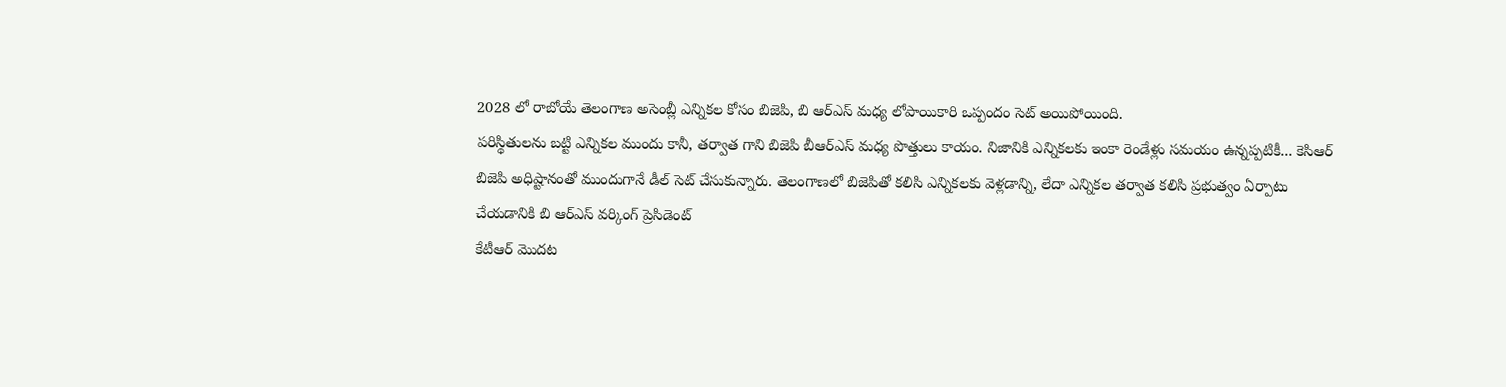2028 లో రాబోయే తెలంగాణ అసెంబ్లీ ఎన్నికల కోసం బిజెపి, బి ఆర్ఎస్ మధ్య లోపాయికారి ఒప్పందం సెట్ అయిపోయింది.
పరిస్థితులను బట్టి ఎన్నికల ముందు కానీ, తర్వాత గాని బిజెపి బీఆర్ఎస్ మధ్య పొత్తులు కాయం. నిజానికి ఎన్నికలకు ఇంకా రెండేళ్లు సమయం ఉన్నప్పటికీ... కెసిఆర్ బిజెపి అధిష్టానంతో ముందుగానే డీల్ సెట్ చేసుకున్నారు. తెలంగాణలో బిజెపితో కలిసి ఎన్నికలకు వెళ్లడాన్ని, లేదా ఎన్నికల తర్వాత కలిసి ప్రభుత్వం ఏర్పాటు చేయడానికి బి ఆర్ఎస్ వర్కింగ్ ప్రెసిడెంట్
కేటీఆర్ మొదట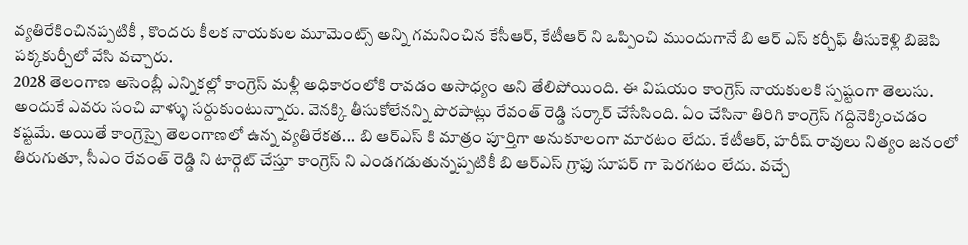వ్యతిరేకించినప్పటికీ , కొందరు కీలక నాయకుల మూమెంట్స్ అన్ని గమనించిన కేసీఆర్, కేటీఆర్ ని ఒప్పించి ముందుగానే బి ఆర్ ఎస్ కర్చీఫ్ తీసుకెళ్లి బిజెపి పక్కకుర్చీలో వేసి వచ్చారు.
2028 తెలంగాణ అసెంబ్లీ ఎన్నికల్లో కాంగ్రెస్ మళ్లీ అధికారంలోకి రావడం అసాధ్యం అని తేలిపోయింది. ఈ విషయం కాంగ్రెస్ నాయకులకి స్పష్టంగా తెలుసు. అందుకే ఎవరు సంచి వాళ్ళు సర్దుకుంటున్నారు. వెనక్కి తీసుకోలేనన్ని పొరపాట్లు రేవంత్ రెడ్డి సర్కార్ చేసేసింది. ఏం చేసినా తిరిగి కాంగ్రెస్ గద్దినెక్కించడం కష్టమే. అయితే కాంగ్రెస్పై తెలంగాణలో ఉన్న వ్యతిరేకత... బి ఆర్ఎస్ కి మాత్రం పూర్తిగా అనుకూలంగా మారటం లేదు. కేటీఆర్, హరీష్ రావులు నిత్యం జనంలో తిరుగుతూ, సీఎం రేవంత్ రెడ్డి ని టార్గెట్ చేస్తూ కాంగ్రెస్ ని ఎండగడుతున్నప్పటికీ బి ఆర్ఎస్ గ్రాఫు సూపర్ గా పెరగటం లేదు. వచ్చే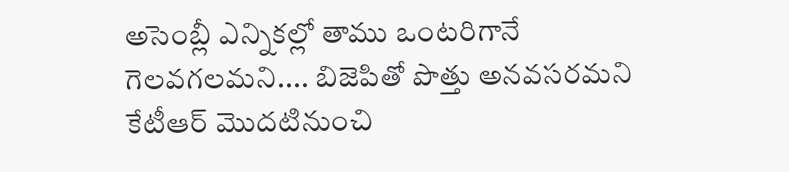అసెంబ్లీ ఎన్నికల్లో తాము ఒంటరిగానే గెలవగలమని.... బిజెపితో పొత్తు అనవసరమని కేటీఆర్ మొదటినుంచి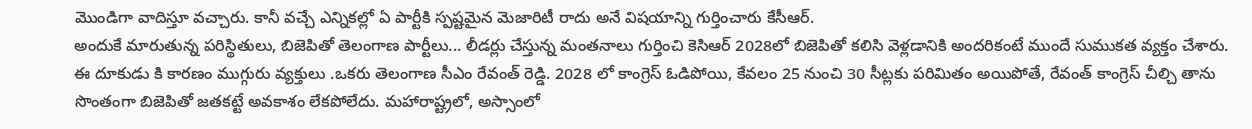మొండిగా వాదిస్తూ వచ్చారు. కానీ వచ్చే ఎన్నికల్లో ఏ పార్టీకి స్పష్టమైన మెజారిటీ రాదు అనే విషయాన్ని గుర్తించారు కేసీఆర్.
అందుకే మారుతున్న పరిస్థితులు, బిజెపితో తెలంగాణ పార్టీలు... లీడర్లు చేస్తున్న మంతనాలు గుర్తించి కెసిఆర్ 2028లో బిజెపితో కలిసి వెళ్లడానికి అందరికంటే ముందే సుముకత వ్యక్తం చేశారు. ఈ దూకుడు కి కారణం ముగ్గురు వ్యక్తులు .ఒకరు తెలంగాణ సీఎం రేవంత్ రెడ్డి. 2028 లో కాంగ్రెస్ ఓడిపోయి, కేవలం 25 నుంచి 30 సీట్లకు పరిమితం అయిపోతే, రేవంత్ కాంగ్రెస్ చీల్చి తాను సొంతంగా బిజెపితో జతకట్టే అవకాశం లేకపోలేదు. మహారాష్ట్రలో, అస్సాంలో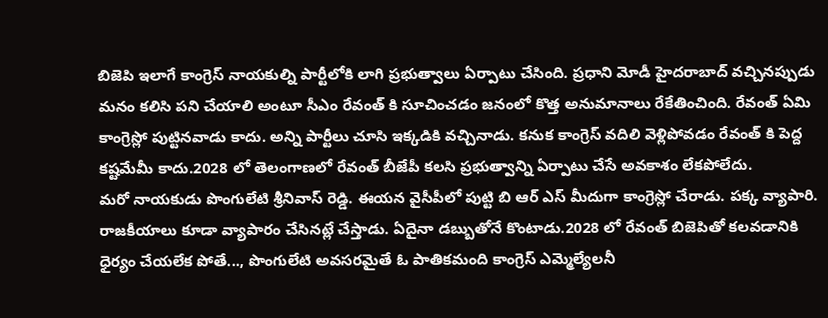బిజెపి ఇలాగే కాంగ్రెస్ నాయకుల్ని పార్టీలోకి లాగి ప్రభుత్వాలు ఏర్పాటు చేసింది. ప్రధాని మోడీ హైదరాబాద్ వచ్చినప్పుడు మనం కలిసి పని చేయాలి అంటూ సీఎం రేవంత్ కి సూచించడం జనంలో కొత్త అనుమానాలు రేకేతించింది. రేవంత్ ఏమి కాంగ్రెస్లో పుట్టినవాడు కాదు. అన్ని పార్టీలు చూసి ఇక్కడికి వచ్చినాడు. కనుక కాంగ్రెస్ వదిలి వెళ్లిపోవడం రేవంత్ కి పెద్ద కష్టమేమీ కాదు.2028 లో తెలంగాణలో రేవంత్ బీజేపీ కలసి ప్రభుత్వాన్ని ఏర్పాటు చేసే అవకాశం లేకపోలేదు.
మరో నాయకుడు పొంగులేటి శ్రీనివాస్ రెడ్డి. ఈయన వైసీపీలో పుట్టి బి ఆర్ ఎస్ మీదుగా కాంగ్రెస్లో చేరాడు. పక్క వ్యాపారి. రాజకీయాలు కూడా వ్యాపారం చేసినట్లే చేస్తాడు. ఏదైనా డబ్బుతోనే కొంటాడు.2028 లో రేవంత్ బిజెపితో కలవడానికి ధైర్యం చేయలేక పోతే..., పొంగులేటి అవసరమైతే ఓ పాతికమంది కాంగ్రెస్ ఎమ్మెల్యేలనీ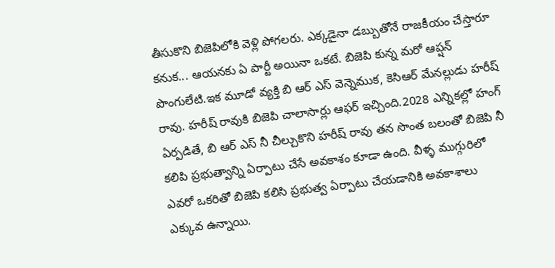తీసుకొని బిజెపిలోకి వెళ్లి పోగలరు. ఎక్కడైనా డబ్బుతోనే రాజకీయం చేస్తారూ కనుక... ఆయనకు ఏ పార్టీ అయినా ఒకటే. బిజెపి కున్న మరో ఆప్షన్ పొంగులేటి.ఇక మూడో వ్యక్తి బి ఆర్ ఎస్ వెన్నెముక, కెసిఆర్ మేనల్లుడు హరీష్ రావు. హరీష్ రావుకి బిజెపి చాలాసార్లు ఆఫర్ ఇచ్చింది.2028 ఎన్నికల్లో హంగ్ ఏర్పడితే, బి ఆర్ ఎస్ నీ చీల్చుకొని హరీష్ రావు తన సొంత బలంతో బిజెపి నీ కలిపి ప్రభుత్వాన్ని ఏర్పాటు చేసే అవకాశం కూడా ఉంది. వీళ్ళ ముగ్గురిలో ఎవరో ఒకరితో బిజెపి కలిసి ప్రభుత్వ ఏర్పాటు చేయడానికి అవకాశాలు ఎక్కువ ఉన్నాయి.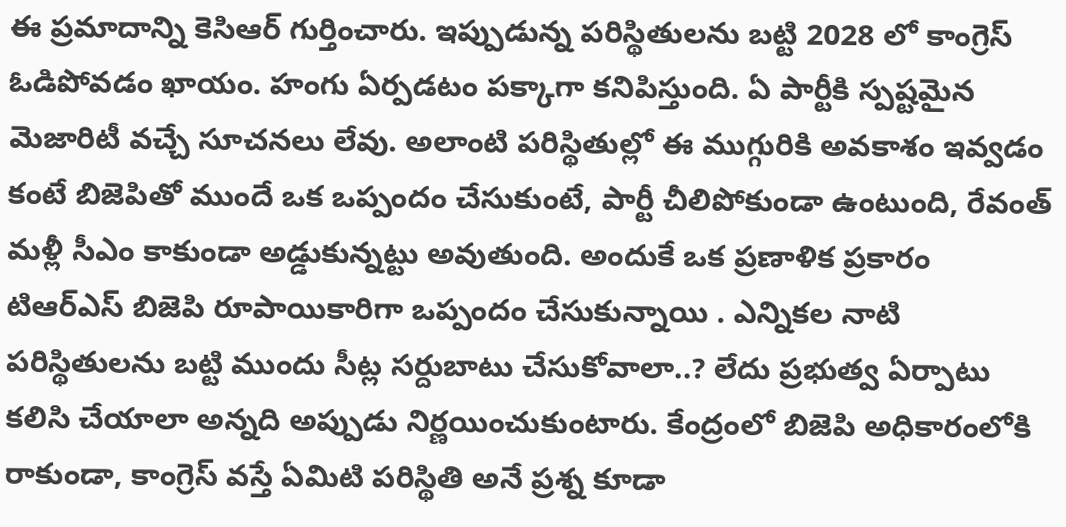ఈ ప్రమాదాన్ని కెసిఆర్ గుర్తించారు. ఇప్పుడున్న పరిస్థితులను బట్టి 2028 లో కాంగ్రెస్ ఓడిపోవడం ఖాయం. హంగు ఏర్పడటం పక్కాగా కనిపిస్తుంది. ఏ పార్టీకి స్పష్టమైన మెజారిటీ వచ్చే సూచనలు లేవు. అలాంటి పరిస్థితుల్లో ఈ ముగ్గురికి అవకాశం ఇవ్వడం కంటే బిజెపితో ముందే ఒక ఒప్పందం చేసుకుంటే, పార్టీ చీలిపోకుండా ఉంటుంది, రేవంత్ మళ్లీ సీఎం కాకుండా అడ్డుకున్నట్టు అవుతుంది. అందుకే ఒక ప్రణాళిక ప్రకారం టిఆర్ఎస్ బిజెపి రూపాయికారిగా ఒప్పందం చేసుకున్నాయి . ఎన్నికల నాటి పరిస్థితులను బట్టి ముందు సీట్ల సర్దుబాటు చేసుకోవాలా..? లేదు ప్రభుత్వ ఏర్పాటు కలిసి చేయాలా అన్నది అప్పుడు నిర్ణయించుకుంటారు. కేంద్రంలో బిజెపి అధికారంలోకి రాకుండా, కాంగ్రెస్ వస్తే ఏమిటి పరిస్థితి అనే ప్రశ్న కూడా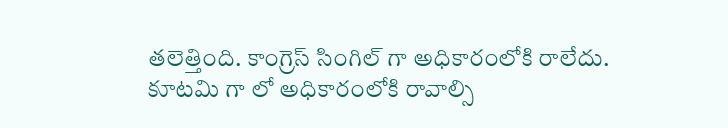తలెత్తింది. కాంగ్రెస్ సింగిల్ గా అధికారంలోకి రాలేదు. కూటమి గా లో అధికారంలోకి రావాల్సి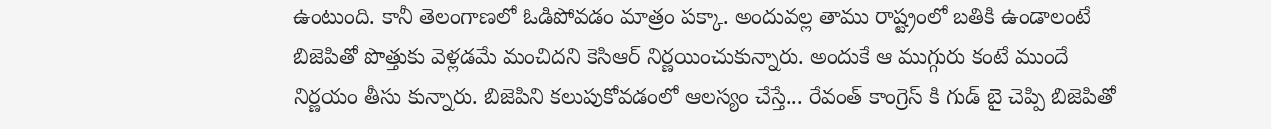ఉంటుంది. కానీ తెలంగాణలో ఓడిపోవడం మాత్రం పక్కా. అందువల్ల తాము రాష్ట్రంలో బతికి ఉండాలంటే బిజెపితో పొత్తుకు వెళ్లడమే మంచిదని కెసిఆర్ నిర్ణయించుకున్నారు. అందుకే ఆ ముగ్గురు కంటే ముందే నిర్ణయం తీసు కున్నారు. బిజెపిని కలుపుకోవడంలో ఆలస్యం చేస్తే... రేవంత్ కాంగ్రెస్ కి గుడ్ బై చెప్పి బిజెపితో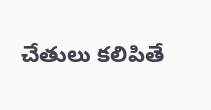చేతులు కలిపితే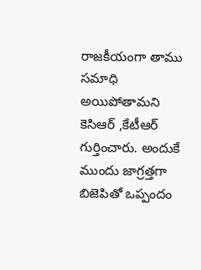రాజకీయంగా తాము సమాధి అయిపోతామని కెసిఆర్ ,కేటీఆర్ గుర్తించారు. అందుకే ముందు జాగ్రత్తగా బిజెపితో ఒప్పందం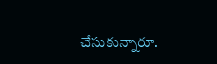చేసుకున్నారూ.